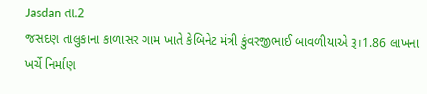Jasdan તા.2
જસદણ તાલુકાના કાળાસર ગામ ખાતે કેબિનેટ મંત્રી કુંવરજીભાઈ બાવળીયાએ રૂ।1.86 લાખના ખર્ચે નિર્માણ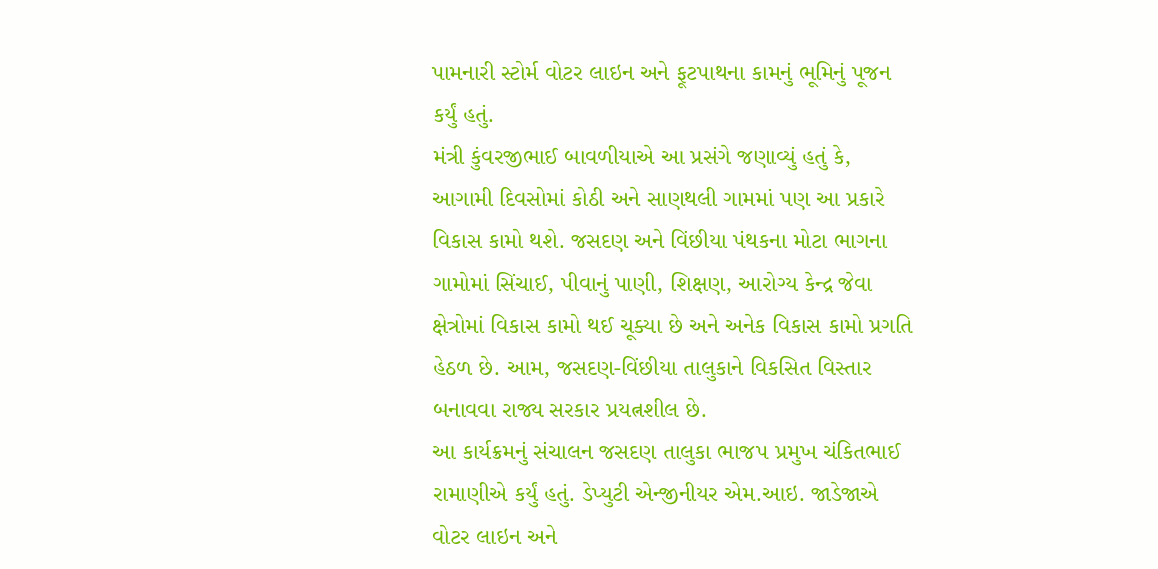પામનારી સ્ટોર્મ વોટર લાઇન અને ફૂટપાથના કામનું ભૂમિનું પૂજન કર્યું હતું.
મંત્રી કુંવરજીભાઈ બાવળીયાએ આ પ્રસંગે જણાવ્યું હતું કે, આગામી દિવસોમાં કોઠી અને સાણથલી ગામમાં પણ આ પ્રકારે વિકાસ કામો થશે. જસદણ અને વિંછીયા પંથકના મોટા ભાગના ગામોમાં સિંચાઈ, પીવાનું પાણી, શિક્ષણ, આરોગ્ય કેન્દ્ર જેવા ક્ષેત્રોમાં વિકાસ કામો થઈ ચૂક્યા છે અને અનેક વિકાસ કામો પ્રગતિ હેઠળ છે. આમ, જસદણ-વિંછીયા તાલુકાને વિકસિત વિસ્તાર બનાવવા રાજ્ય સરકાર પ્રયત્નશીલ છે.
આ કાર્યક્રમનું સંચાલન જસદણ તાલુકા ભાજપ પ્રમુખ ચંકિતભાઈ રામાણીએ કર્યું હતું. ડેપ્યુટી એન્જીનીયર એમ.આઇ. જાડેજાએ વોટર લાઇન અને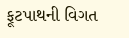ફૂટપાથની વિગત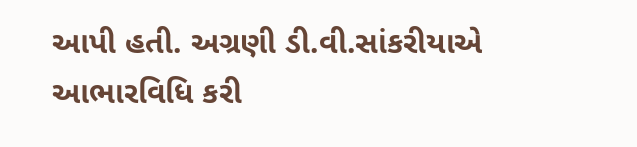આપી હતી. અગ્રણી ડી.વી.સાંકરીયાએ આભારવિધિ કરી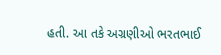હતી. આ તકે અગ્રણીઓ ભરતભાઈ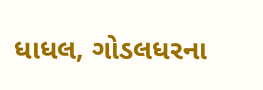ધાધલ, ગોડલધરના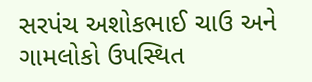સરપંચ અશોકભાઈ ચાઉ અને ગામલોકો ઉપસ્થિત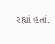રહ્યાં હતાં.